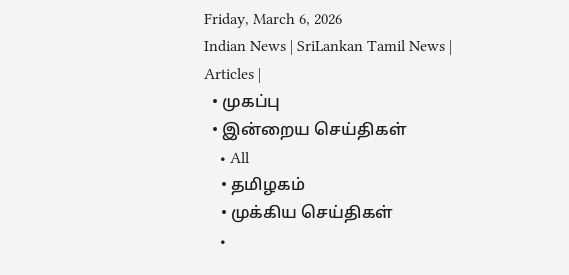Friday, March 6, 2026
Indian News | SriLankan Tamil News | Articles |
  • முகப்பு
  • இன்றைய செய்திகள்
    • All
    • தமிழகம்
    • முக்கிய செய்திகள்
    •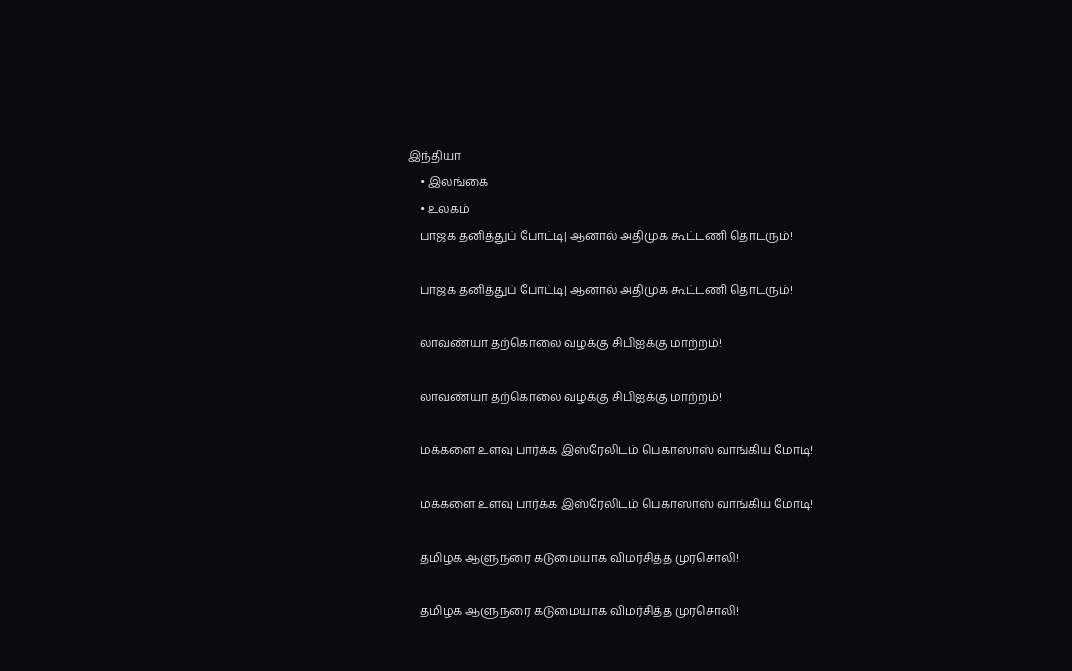இந்தியா
    • இலங்கை
    • உலகம்
    பாஜக தனித்துப் போட்டி| ஆனால் அதிமுக கூட்டணி தொடரும்!

    பாஜக தனித்துப் போட்டி| ஆனால் அதிமுக கூட்டணி தொடரும்!

    லாவண்யா தற்கொலை வழக்கு சிபிஐக்கு மாற்றம்!

    லாவண்யா தற்கொலை வழக்கு சிபிஐக்கு மாற்றம்!

    மக்களை உளவு பார்க்க இஸ்ரேலிடம் பெகாஸாஸ் வாங்கிய மோடி!

    மக்களை உளவு பார்க்க இஸ்ரேலிடம் பெகாஸாஸ் வாங்கிய மோடி!

    தமிழக ஆளுநரை கடுமையாக விமர்சித்த முரசொலி!

    தமிழக ஆளுநரை கடுமையாக விமர்சித்த முரசொலி!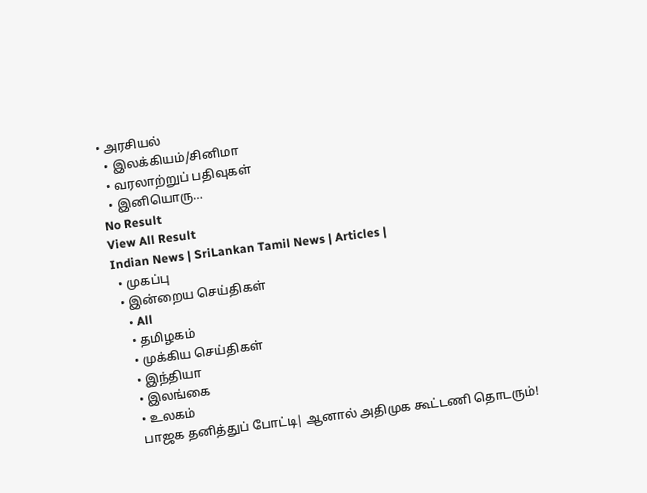• அரசியல்
  • இலக்கியம்/சினிமா
  • வரலாற்றுப் பதிவுகள்
  • இனியொரு…
No Result
View All Result
Indian News | SriLankan Tamil News | Articles |
  • முகப்பு
  • இன்றைய செய்திகள்
    • All
    • தமிழகம்
    • முக்கிய செய்திகள்
    • இந்தியா
    • இலங்கை
    • உலகம்
    பாஜக தனித்துப் போட்டி| ஆனால் அதிமுக கூட்டணி தொடரும்!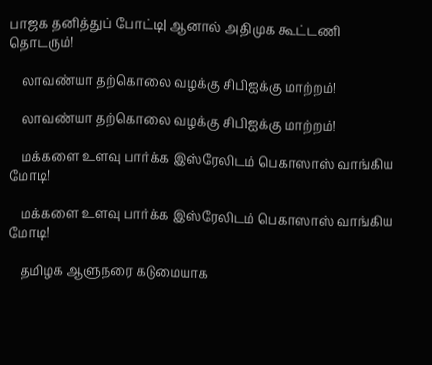பாஜக தனித்துப் போட்டி| ஆனால் அதிமுக கூட்டணி தொடரும்!

    லாவண்யா தற்கொலை வழக்கு சிபிஐக்கு மாற்றம்!

    லாவண்யா தற்கொலை வழக்கு சிபிஐக்கு மாற்றம்!

    மக்களை உளவு பார்க்க இஸ்ரேலிடம் பெகாஸாஸ் வாங்கிய மோடி!

    மக்களை உளவு பார்க்க இஸ்ரேலிடம் பெகாஸாஸ் வாங்கிய மோடி!

    தமிழக ஆளுநரை கடுமையாக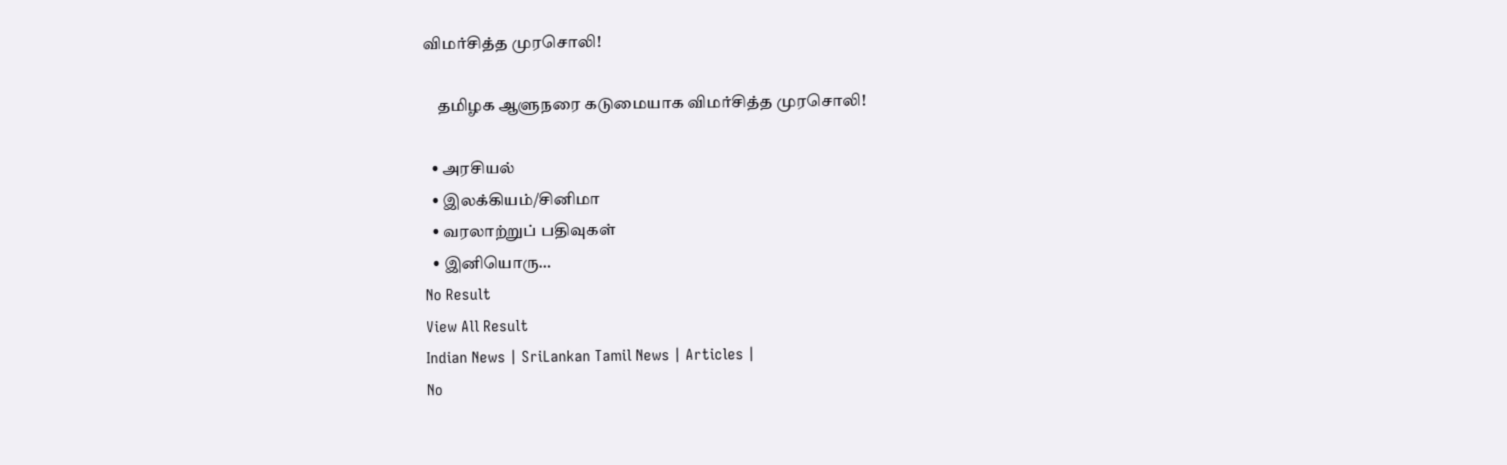விமர்சித்த முரசொலி!

    தமிழக ஆளுநரை கடுமையாக விமர்சித்த முரசொலி!

  • அரசியல்
  • இலக்கியம்/சினிமா
  • வரலாற்றுப் பதிவுகள்
  • இனியொரு…
No Result
View All Result
Indian News | SriLankan Tamil News | Articles |
No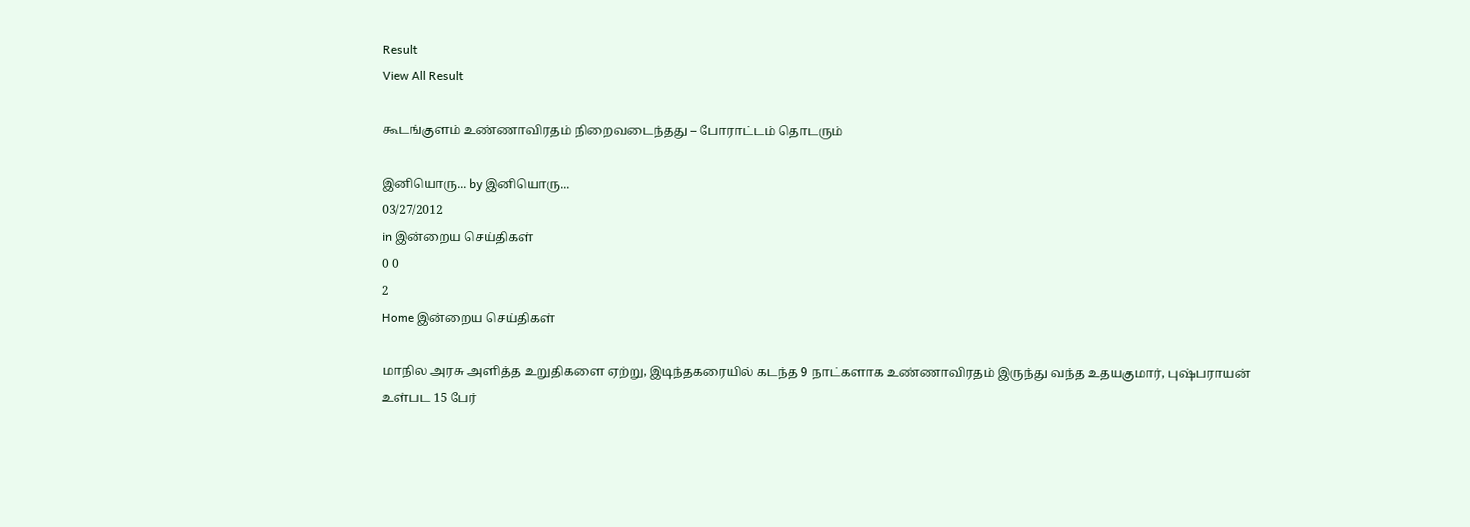Result
View All Result

கூடங்குளம் உண்ணாவிரதம் நிறைவடைந்தது – போராட்டம் தொடரும்

இனியொரு... by இனியொரு...
03/27/2012
in இன்றைய செய்திகள்
0 0
2
Home இன்றைய செய்திகள்

மாநில அரசு அளித்த உறுதிகளை ஏற்று, இடிந்தகரையில் கடந்த 9 நாட்களாக உண்ணாவிரதம் இருந்து வந்த உதயகுமார், புஷ்பராயன் உள்பட 15 பேர்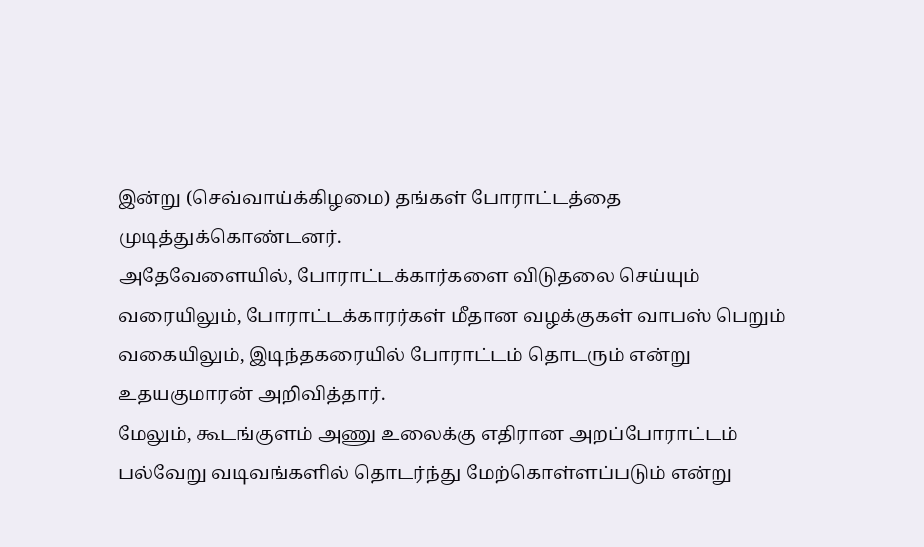இன்று (செவ்வாய்க்கிழமை) தங்கள் போராட்டத்தை முடித்துக்கொண்டனர்.
அதேவேளையில், போராட்டக்கார்களை விடுதலை செய்யும் வரையிலும், போராட்டக்காரர்கள் மீதான வழக்குகள் வாபஸ் பெறும் வகையிலும், இடிந்தகரையில் போராட்டம் தொடரும் என்று உதயகுமாரன் அறிவித்தார்.
மேலும், கூடங்குளம் அணு உலைக்கு எதிரான அறப்போராட்டம் பல்வேறு வடிவங்களில் தொடர்ந்து மேற்கொள்ளப்படும் என்று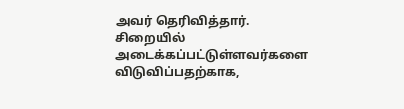அவர் தெரிவித்தார்.
சிறையில் அடைக்கப்பட்டுள்ளவர்களை விடுவிப்பதற்காக,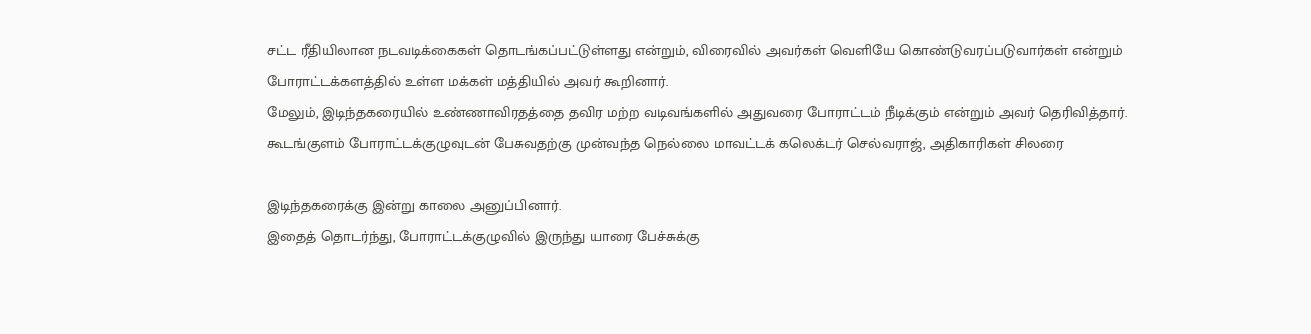சட்ட ரீதியிலான நடவடிக்கைகள் தொடங்கப்பட்டுள்ளது என்றும், விரைவில் அவர்கள் வெளியே கொண்டுவரப்படுவார்கள் என்றும் போராட்டக்களத்தில் உள்ள மக்கள் மத்தியில் அவர் கூறினார்.
மேலும், இடிந்தகரையில் உண்ணாவிரதத்தை தவிர மற்ற வடிவங்களில் அதுவரை போராட்டம் நீடிக்கும் என்றும் அவர் தெரிவித்தார்.
கூடங்குளம் போராட்டக்குழுவுடன் பேசுவதற்கு முன்வந்த நெல்லை மாவட்டக் கலெக்டர் செல்வராஜ், அதிகாரிகள் சிலரை

இடிந்தகரைக்கு இன்று காலை அனுப்பினார்.
இதைத் தொடர்ந்து, போராட்டக்குழுவில் இருந்து யாரை பேச்சுக்கு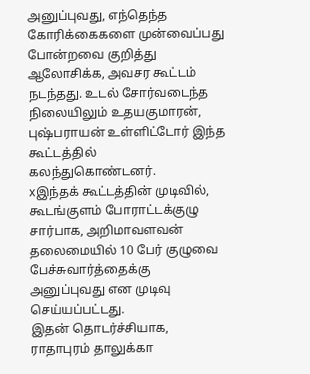அனுப்புவது, எந்தெந்த கோரிக்கைகளை முன்வைப்பது போன்றவை குறித்து ஆலோசிக்க, அவசர கூட்டம் நடந்தது. உடல் சோர்வடைந்த நிலையிலும் உதயகுமாரன், புஷ்பராயன் உள்ளிட்டோர் இந்த கூட்டத்தில் கலந்துகொண்டனர்.
xஇந்தக் கூட்டத்தின் முடிவில், கூடங்குளம் போராட்டக்குழு சார்பாக, அறிமாவளவன் தலைமையில் 10 பேர் குழுவை பேச்சுவார்த்தைக்கு அனுப்புவது என முடிவு செய்யப்பட்டது.
இதன் தொடர்ச்சியாக, ராதாபுரம் தாலுக்கா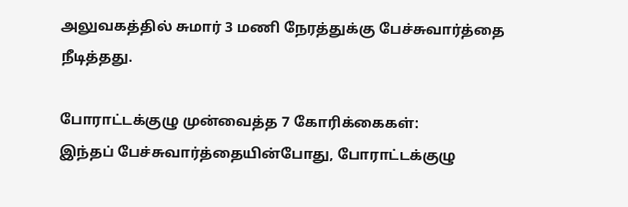அலுவகத்தில் சுமார் 3 மணி நேரத்துக்கு பேச்சுவார்த்தை நீடித்தது.

போராட்டக்குழு முன்வைத்த 7 கோரிக்கைகள்:
இந்தப் பேச்சுவார்த்தையின்போது, போராட்டக்குழு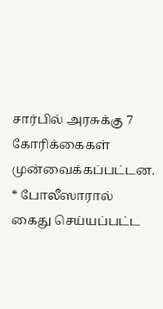சார்பில் அரசுக்கு 7 கோரிக்கைகள் முன்வைக்கப்பட்டன.
* போலீஸாரால் கைது செய்யப்பட்ட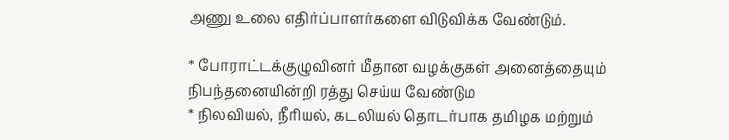அணு உலை எதிர்ப்பாளர்களை விடுவிக்க வேண்டும்.

* போராட்டக்குழுவினர் மீதான வழக்குகள் அனைத்தையும் நிபந்தனையின்றி ரத்து செய்ய வேண்டும
* நிலவியல், நீரியல், கடலியல் தொடர்பாக தமிழக மற்றும்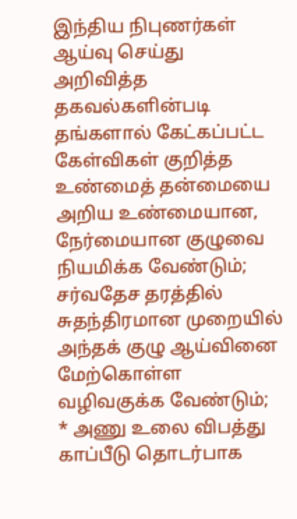இந்திய நிபுணர்கள் ஆய்வு செய்து அறிவித்த தகவல்களின்படி தங்களால் கேட்கப்பட்ட கேள்விகள் குறித்த உண்மைத் தன்மையை அறிய உண்மையான, நேர்மையான குழுவை நியமிக்க வேண்டும்; சர்வதேச தரத்தில் சுதந்திரமான முறையில் அந்தக் குழு ஆய்வினை மேற்கொள்ள வழிவகுக்க வேண்டும்;
* அணு உலை விபத்து காப்பீடு தொடர்பாக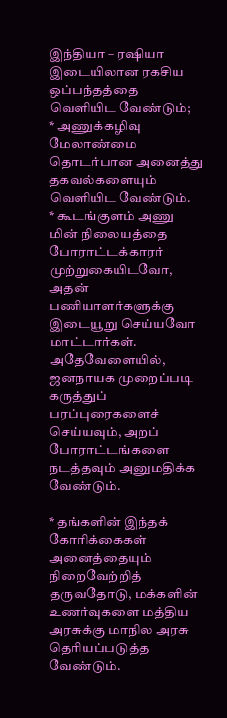இந்தியா – ரஷியா இடையிலான ரகசிய ஒப்பந்தத்தை வெளியிட வேண்டும்;
* அணுக்கழிவு மேலாண்மை தொடர்பான அனைத்து தகவல்களையும் வெளியிட வேண்டும்.
* கூடங்குளம் அணு மின் நிலையத்தை போராட்டக்காரர் முற்றுகையிடவோ, அதன் பணியாளர்களுக்கு இடையூறு செய்யவோ மாட்டார்கள். அதேவேளையில், ஜனநாயக முறைப்படி கருத்துப் பரப்புரைகளைச் செய்யவும், அறப் போராட்டங்களை நடத்தவும் அனுமதிக்க வேண்டும்.

* தங்களின் இந்தக் கோரிக்கைகள் அனைத்தையும் நிறைவேற்றித் தருவதோடு, மக்களின் உணர்வுகளை மத்திய அரசுக்கு மாநில அரசு தெரியப்படுத்த வேண்டும்.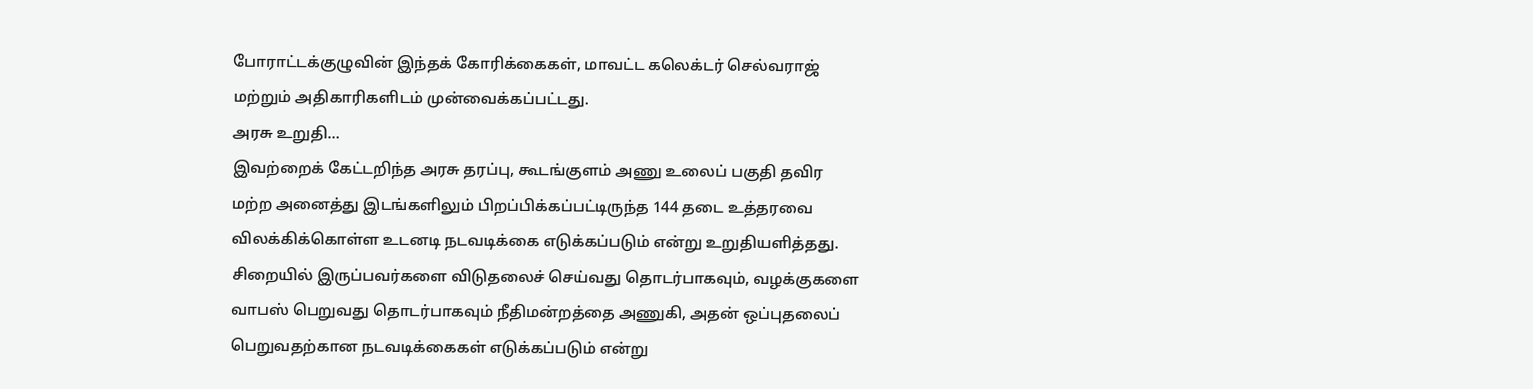போராட்டக்குழுவின் இந்தக் கோரிக்கைகள், மாவட்ட கலெக்டர் செல்வராஜ் மற்றும் அதிகாரிகளிடம் முன்வைக்கப்பட்டது.
அரசு உறுதி…
இவற்றைக் கேட்டறிந்த அரசு தரப்பு, கூடங்குளம் அணு உலைப் பகுதி தவிர மற்ற அனைத்து இடங்களிலும் பிறப்பிக்கப்பட்டிருந்த 144 தடை உத்தரவை விலக்கிக்கொள்ள உடனடி நடவடிக்கை எடுக்கப்படும் என்று உறுதியளித்தது.
சிறையில் இருப்பவர்களை விடுதலைச் செய்வது தொடர்பாகவும், வழக்குகளை வாபஸ் பெறுவது தொடர்பாகவும் நீதிமன்றத்தை அணுகி, அதன் ஒப்புதலைப் பெறுவதற்கான நடவடிக்கைகள் எடுக்கப்படும் என்று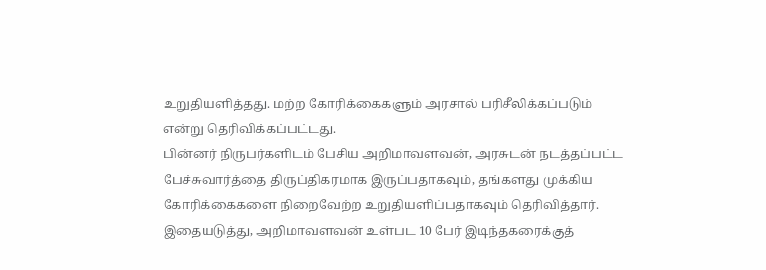உறுதியளித்தது. மற்ற கோரிக்கைகளும் அரசால் பரிசீலிக்கப்படும் என்று தெரிவிக்கப்பட்டது.
பின்னர் நிருபர்களிடம் பேசிய அறிமாவளவன், அரசுடன் நடத்தப்பட்ட பேச்சுவார்த்தை திருப்திகரமாக இருப்பதாகவும், தங்களது முக்கிய கோரிக்கைகளை நிறைவேற்ற உறுதியளிப்பதாகவும் தெரிவித்தார்.
இதையடுத்து, அறிமாவளவன் உள்பட 10 பேர் இடிந்தகரைக்குத்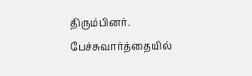திரும்பினர். பேச்சுவார்த்தையில்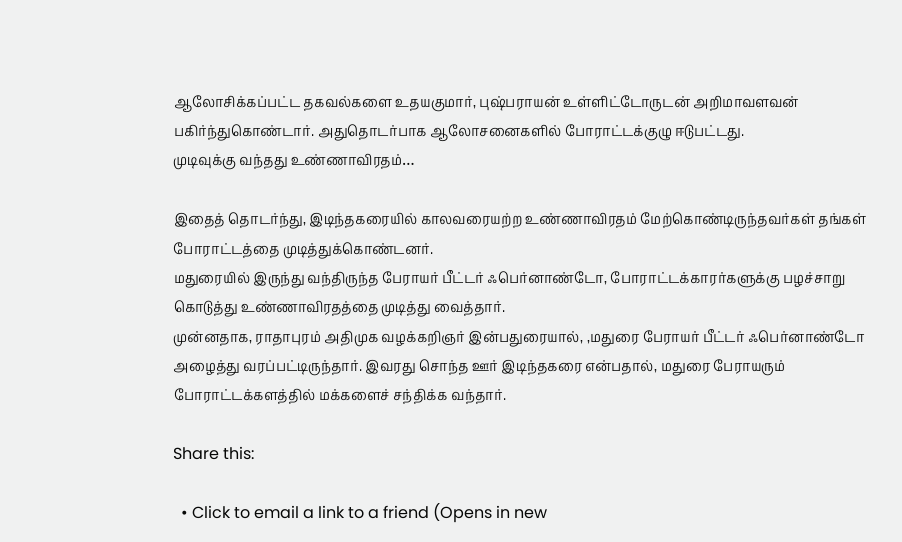ஆலோசிக்கப்பட்ட தகவல்களை உதயகுமார், புஷ்பராயன் உள்ளிட்டோருடன் அறிமாவளவன் பகிர்ந்துகொண்டார். அதுதொடர்பாக ஆலோசனைகளில் போராட்டக்குழு ஈடுபட்டது.
முடிவுக்கு வந்தது உண்ணாவிரதம்…

இதைத் தொடர்ந்து, இடிந்தகரையில் காலவரையற்ற உண்ணாவிரதம் மேற்கொண்டிருந்தவர்கள் தங்கள் போராட்டத்தை முடித்துக்கொண்டனர்.
மதுரையில் இருந்து வந்திருந்த பேராயர் பீட்டர் ஃபெர்னாண்டோ, போராட்டக்காரர்களுக்கு பழச்சாறு கொடுத்து உண்ணாவிரதத்தை முடித்து வைத்தார்.
முன்னதாக, ராதாபுரம் அதிமுக வழக்கறிஞர் இன்பதுரையால், ,மதுரை பேராயர் பீட்டர் ஃபெர்னாண்டோ அழைத்து வரப்பட்டிருந்தார். இவரது சொந்த ஊர் இடிந்தகரை என்பதால், மதுரை பேராயரும் போராட்டக்களத்தில் மக்களைச் சந்திக்க வந்தார்.

Share this:

  • Click to email a link to a friend (Opens in new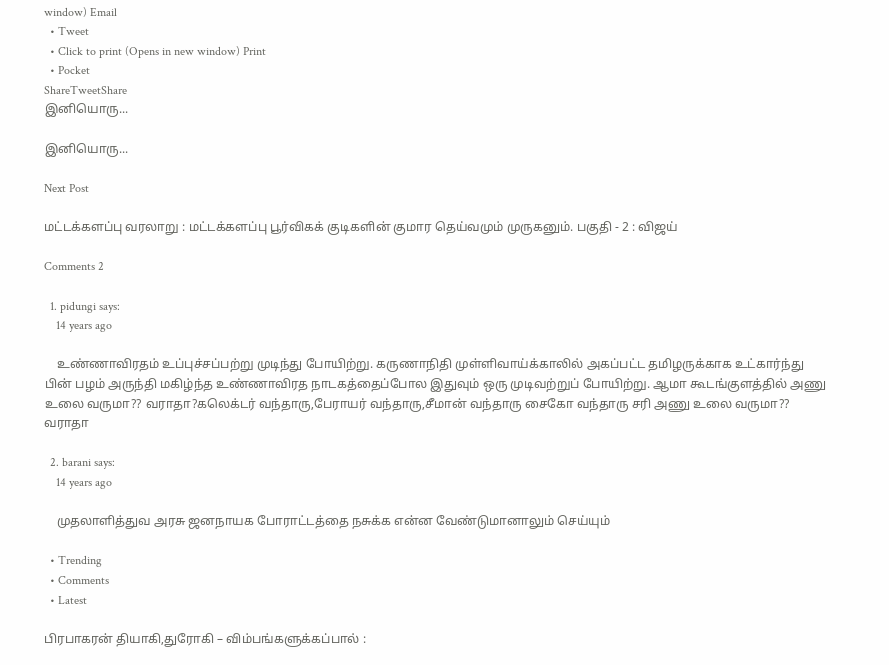window) Email
  • Tweet
  • Click to print (Opens in new window) Print
  • Pocket
ShareTweetShare
இனியொரு...

இனியொரு...

Next Post

மட்டக்களப்பு வரலாறு : மட்டக்களப்பு பூர்விகக் குடிகளின் குமார தெய்வமும் முருகனும். பகுதி - 2 : விஜய்

Comments 2

  1. pidungi says:
    14 years ago

    உண்ணாவிரதம் உப்புச்சப்பற்று முடிந்து போயிற்று. கருணாநிதி முள்ளிவாய்க்காலில் அகப்பட்ட தமிழருக்காக உட்கார்ந்து பின் பழம் அருந்தி மகிழ்ந்த உண்ணாவிரத நாடகத்தைப்போல இதுவும் ஒரு முடிவற்றுப் போயிற்று. ஆமா கூடங்குளத்தில் அணு உலை வருமா?? வராதா?கலெக்டர் வந்தாரு,பேராயர் வந்தாரு,சீமான் வந்தாரு சைகோ வந்தாரு சரி அணு உலை வருமா?? வராதா

  2. barani says:
    14 years ago

    முதலாளித்துவ அரசு ஜனநாயக போராட்டத்தை நசுக்க என்ன வேண்டுமானாலும் செய்யும்

  • Trending
  • Comments
  • Latest

பிரபாகரன் தியாகி,துரோகி – விம்பங்களுக்கப்பால் :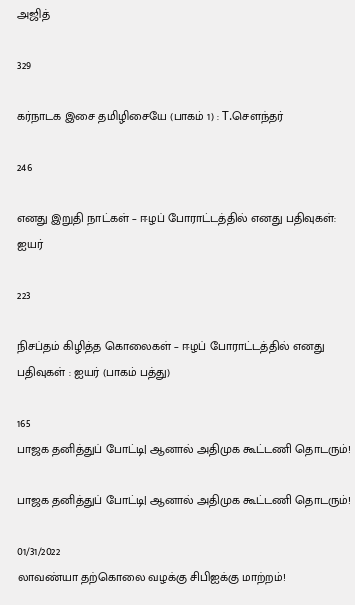அஜித்

329

கர்நாடக இசை தமிழிசையே (பாகம் 1) : T.செளந்தர்

246

எனது இறுதி நாட்கள் – ஈழப் போராட்டத்தில் எனது பதிவுகள்: ஐயர்

223

நிசப்தம் கிழித்த கொலைகள் – ஈழப் போராட்டத்தில் எனது பதிவுகள் : ஐயர் (பாகம் பத்து)

165
பாஜக தனித்துப் போட்டி| ஆனால் அதிமுக கூட்டணி தொடரும்!

பாஜக தனித்துப் போட்டி| ஆனால் அதிமுக கூட்டணி தொடரும்!

01/31/2022
லாவண்யா தற்கொலை வழக்கு சிபிஐக்கு மாற்றம்!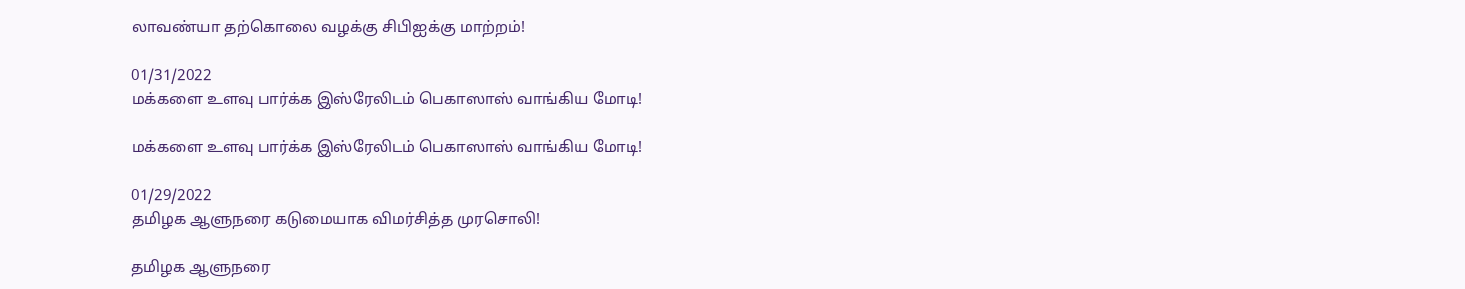லாவண்யா தற்கொலை வழக்கு சிபிஐக்கு மாற்றம்!

01/31/2022
மக்களை உளவு பார்க்க இஸ்ரேலிடம் பெகாஸாஸ் வாங்கிய மோடி!

மக்களை உளவு பார்க்க இஸ்ரேலிடம் பெகாஸாஸ் வாங்கிய மோடி!

01/29/2022
தமிழக ஆளுநரை கடுமையாக விமர்சித்த முரசொலி!

தமிழக ஆளுநரை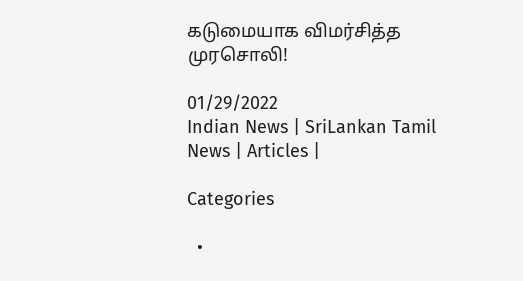கடுமையாக விமர்சித்த முரசொலி!

01/29/2022
Indian News | SriLankan Tamil News | Articles |

Categories

  •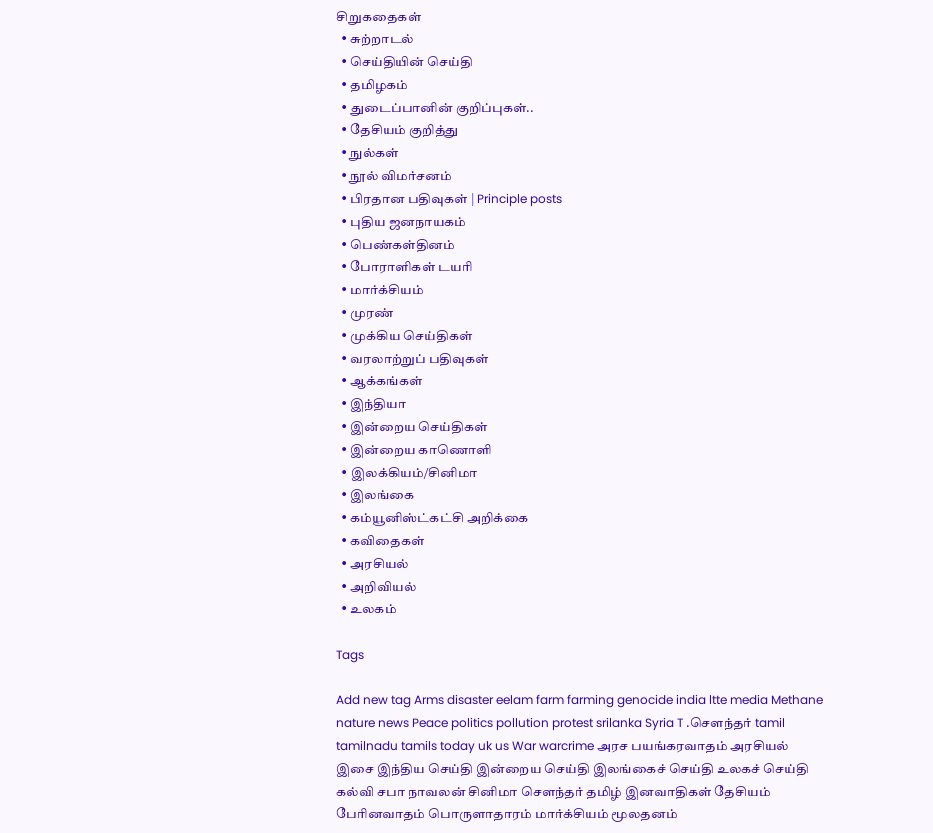சிறுகதைகள்
  • சுற்றாடல்
  • செய்தியின் செய்தி
  • தமிழகம்
  • துடைப்பானின் குறிப்புகள்..
  • தேசியம் குறித்து
  • நுல்கள்
  • நூல் விமர்சனம்
  • பிரதான பதிவுகள் | Principle posts
  • புதிய ஜனநாயகம்
  • பெண்கள்தினம்
  • போராளிகள் டயரி
  • மார்க்சியம்
  • முரண்
  • முக்கிய செய்திகள்
  • வரலாற்றுப் பதிவுகள்
  • ஆக்கங்கள்
  • இந்தியா
  • இன்றைய செய்திகள்
  • இன்றைய காணொளி
  • இலக்கியம்/சினிமா
  • இலங்கை
  • கம்யூனிஸ்ட்கட்சி அறிக்கை
  • கவிதைகள்
  • அரசியல்
  • அறிவியல்
  • உலகம்

Tags

Add new tag Arms disaster eelam farm farming genocide india ltte media Methane nature news Peace politics pollution protest srilanka Syria T .சௌந்தர் tamil tamilnadu tamils today uk us War warcrime அரச பயங்கரவாதம் அரசியல் இசை இந்திய செய்தி இன்றைய செய்தி இலங்கைச் செய்தி உலகச் செய்தி கல்வி சபா நாவலன் சினிமா சௌந்தர் தமிழ் இனவாதிகள் தேசியம் பேரினவாதம் பொருளாதாரம் மார்க்சியம் மூலதனம்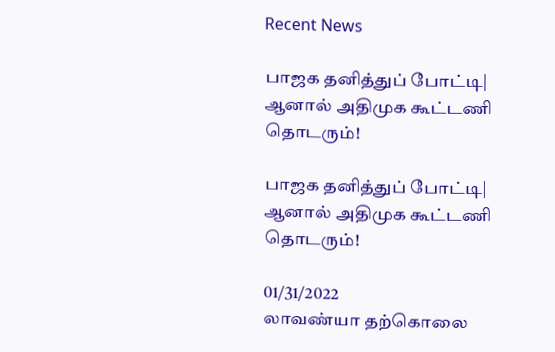Recent News

பாஜக தனித்துப் போட்டி| ஆனால் அதிமுக கூட்டணி தொடரும்!

பாஜக தனித்துப் போட்டி| ஆனால் அதிமுக கூட்டணி தொடரும்!

01/31/2022
லாவண்யா தற்கொலை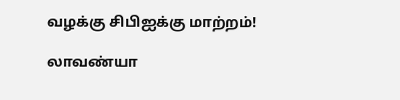வழக்கு சிபிஐக்கு மாற்றம்!

லாவண்யா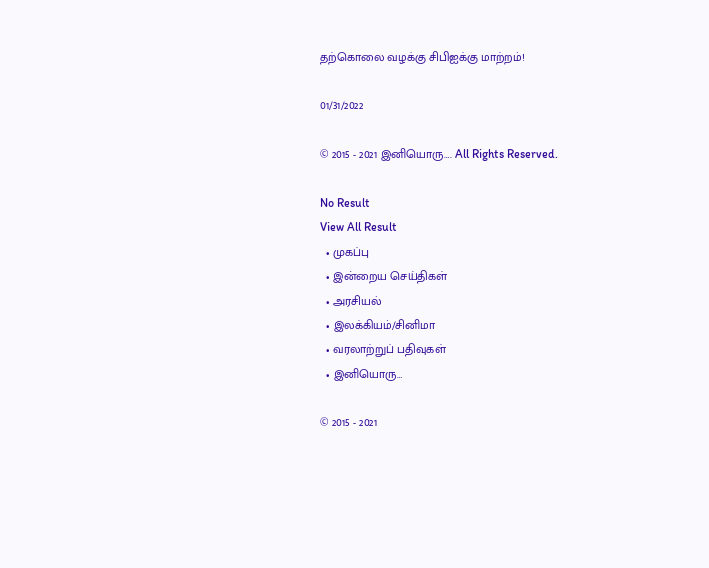தற்கொலை வழக்கு சிபிஐக்கு மாற்றம்!

01/31/2022

© 2015 - 2021 இனியொரு…. All Rights Reserved.

No Result
View All Result
  • முகப்பு
  • இன்றைய செய்திகள்
  • அரசியல்
  • இலக்கியம்/சினிமா
  • வரலாற்றுப் பதிவுகள்
  • இனியொரு…

© 2015 - 2021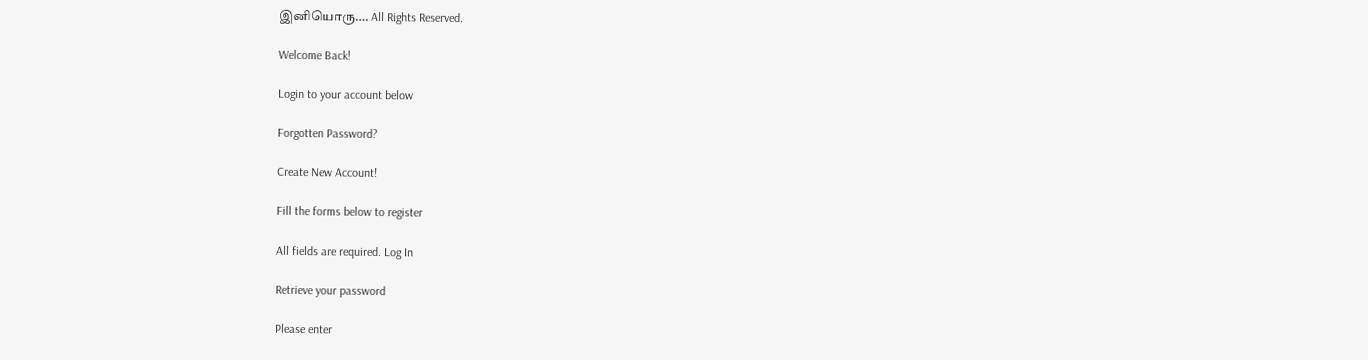இனியொரு…. All Rights Reserved.

Welcome Back!

Login to your account below

Forgotten Password?

Create New Account!

Fill the forms below to register

All fields are required. Log In

Retrieve your password

Please enter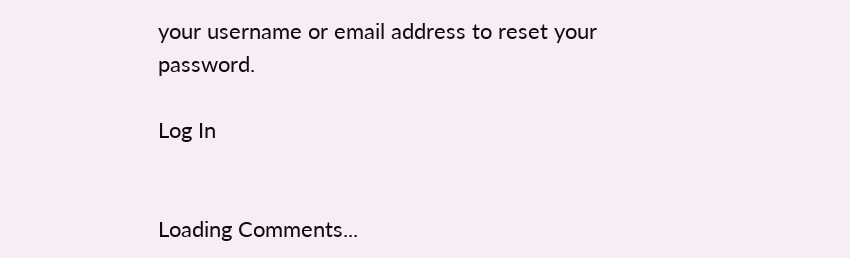your username or email address to reset your password.

Log In


Loading Comments...